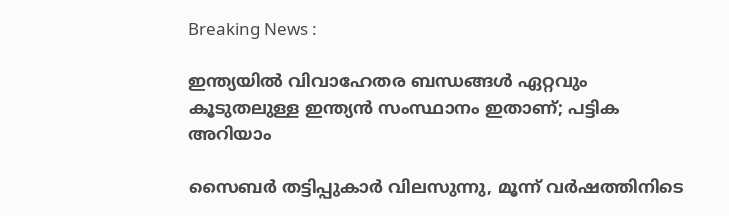Breaking News :

ഇന്ത്യയില്‍ വിവാഹേതര ബന്ധങ്ങള്‍ ഏറ്റവും കൂടുതലുള്ള ഇന്ത്യന്‍ സംസ്ഥാനം ഇതാണ്; പട്ടിക അറിയാം

സൈബര്‍ തട്ടിപ്പുകാര്‍ വിലസുന്നു, മൂന്ന് വര്‍ഷത്തിനിടെ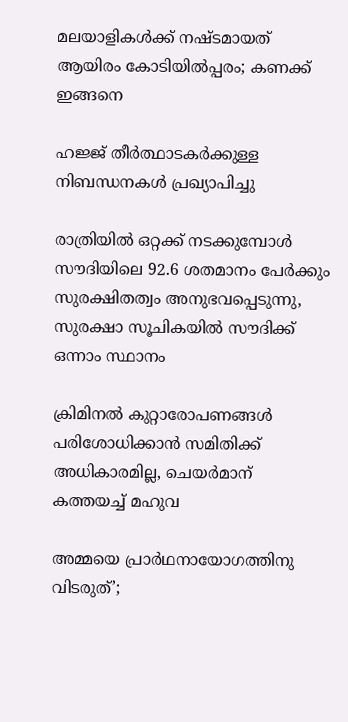മലയാളികള്‍ക്ക് നഷ്ടമായത് ആയിരം കോടിയില്‍പ്പരം; കണക്ക് ഇങ്ങനെ

ഹജ്ജ് തീർത്ഥാടകർക്കുള്ള നിബന്ധനകൾ പ്രഖ്യാപിച്ചു

രാത്രിയിൽ ഒറ്റക്ക് നടക്കുമ്പോൾ സൗദിയിലെ 92.6 ശതമാനം പേർക്കും സുരക്ഷിതത്വം അനുഭവപ്പെടുന്നു, സുരക്ഷാ സൂചികയിൽ സൗദിക്ക് ഒന്നാം സ്ഥാനം

ക്രിമിനല്‍ കുറ്റാരോപണങ്ങള്‍ പരിശോധിക്കാന്‍ സമിതിക്ക്‌ അധികാരമില്ല, ചെയര്‍മാന്‌ കത്തയച്ച് മഹുവ

അമ്മയെ പ്രാര്‍ഥനായോഗത്തിനു വിടരുത്’;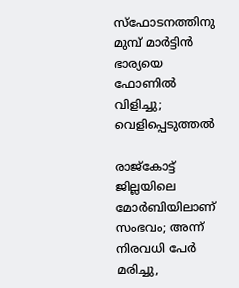സ്‌ഫോടനത്തിനു മുമ്പ് മാര്‍ട്ടിന്‍ ഭാര്യയെ ഫോണില്‍ വിളിച്ചു; വെളിപ്പെടുത്തല്‍

രാജ്കോട്ട് ജില്ലയിലെ മോർബിയിലാണ് സംഭവം; അന്ന് നിരവധി പേർ മരിച്ചു,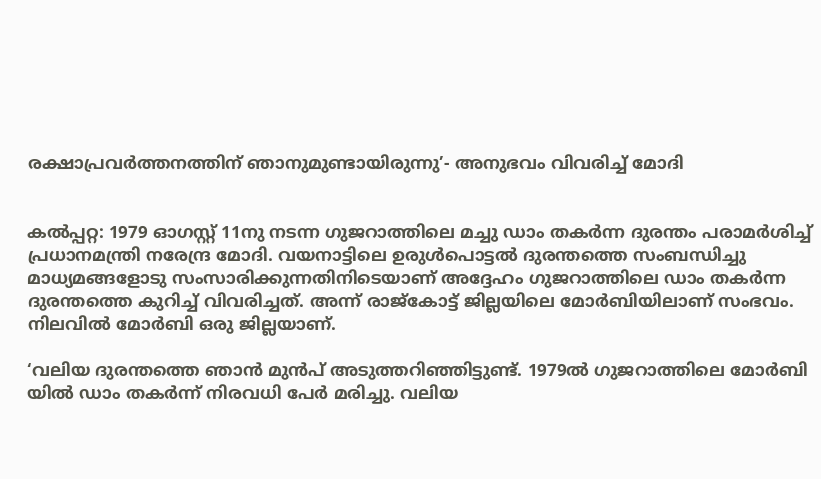രക്ഷാപ്രവർത്തനത്തിന് ഞാനുമുണ്ടായിരുന്നു’- അനുഭവം വിവരിച്ച് മോദി


കൽപ്പറ്റ: 1979 ഓഗസ്റ്റ് 11നു നടന്ന ഗുജറാത്തിലെ മച്ചു ഡാം തകർന്ന ദുരന്തം പരാമർശിച്ച് പ്രധാനമന്ത്രി നരേന്ദ്ര മോദി. വയനാട്ടിലെ ഉരുൾപൊട്ടൽ ദുരന്തത്തെ സംബന്ധിച്ചു മാധ്യമങ്ങളോടു സംസാരിക്കുന്നതിനിടെയാണ് അദ്ദേഹം ഗുജറാത്തിലെ ഡാം തകർന്ന ദുരന്തത്തെ കുറിച്ച് വിവരിച്ചത്. അന്ന് രാജ്കോട്ട് ജില്ലയിലെ മോർബിയിലാണ് സംഭവം. നിലവിൽ മോർബി ഒരു ജില്ലയാണ്.

‘വലിയ ദുരന്തത്തെ ഞാൻ മുൻപ് അടുത്തറിഞ്ഞിട്ടുണ്ട്. 1979ൽ ഗുജറാത്തിലെ മോർബി യിൽ ഡാം തകർന്ന് നിരവധി പേർ മരിച്ചു. വലിയ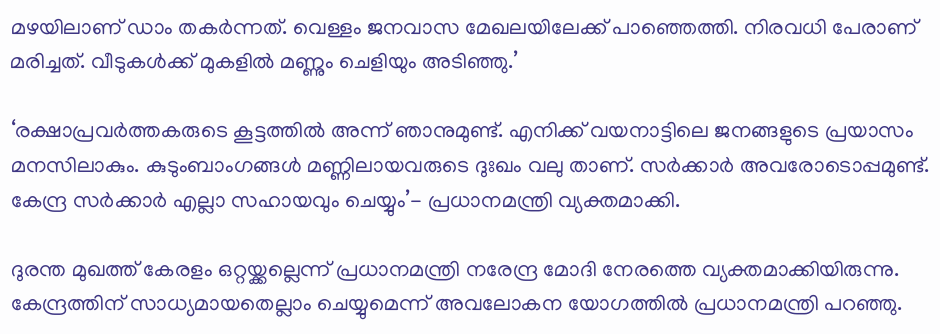മഴയിലാണ് ‍ഡാം തകർന്നത്. വെള്ളം ജനവാസ മേഖലയിലേക്ക് പാഞ്ഞെത്തി. നിരവധി പേരാണ് മരിച്ചത്. വീടുകൾക്ക് മുകളിൽ മണ്ണും ചെളിയും അടിഞ്ഞു.’

‘രക്ഷാപ്രവർത്തകരുടെ കൂട്ടത്തിൽ അന്ന് ഞാനുമുണ്ട്. എനിക്ക് വയനാട്ടിലെ ജനങ്ങളുടെ പ്രയാസം മനസിലാകും. കുടുംബാംഗങ്ങൾ മണ്ണിലായവരുടെ ദുഃഖം വലു താണ്. സർക്കാർ അവരോടൊപ്പമുണ്ട്. കേന്ദ്ര സർക്കാർ എല്ലാ സഹായവും ചെയ്യും’- പ്രധാനമന്ത്രി വ്യക്തമാക്കി.

ദുരന്ത മുഖത്ത് കേരളം ഒറ്റയ്ക്കല്ലെന്ന് പ്രധാനമന്ത്രി നരേന്ദ്ര മോദി നേരത്തെ വ്യക്തമാക്കിയിരുന്നു. കേന്ദ്രത്തിന് സാധ്യമായതെല്ലാം ചെയ്യുമെന്ന് അവലോകന യോഗത്തിൽ പ്രധാനമന്ത്രി പറഞ്ഞു.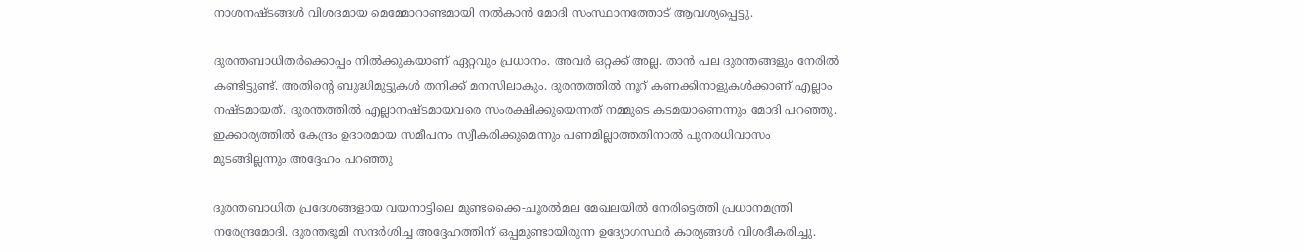നാശനഷ്ടങ്ങൾ വിശദമായ മെമ്മോറാണ്ടമായി നൽകാൻ മോദി സംസ്ഥാനത്തോട് ആവശ്യപ്പെട്ടു.

ദുരന്തബാധിതർക്കൊപ്പം നിൽക്കുകയാണ് ഏറ്റവും പ്രധാനം. അവർ ഒറ്റക്ക് അല്ല. താൻ പല ദുരന്തങ്ങളും നേരിൽ കണ്ടിട്ടുണ്ട്. അതിന്റെ ബുദ്ധിമുട്ടുകൾ തനിക്ക് മനസിലാകും. ദുരന്തത്തിൽ നൂറ് കണക്കിനാളുകൾക്കാണ് എല്ലാം നഷ്ടമായത്. ദുരന്തത്തിൽ എല്ലാനഷ്ടമായവരെ സംരക്ഷിക്കുയെന്നത് നമ്മുടെ കടമയാണെന്നും മോദി പറഞ്ഞു. ഇക്കാര്യത്തിൽ കേന്ദ്രം ഉദാരമായ സമീപനം സ്വീകരിക്കുമെന്നും പണമില്ലാത്തതിനാൽ പുനരധിവാസം മുടങ്ങില്ലന്നും അദ്ദേഹം പറഞ്ഞു

ദുരന്തബാധിത പ്രദേശങ്ങളായ വയനാട്ടിലെ മുണ്ടക്കൈ-ചൂരൽമല മേഖലയിൽ നേരിട്ടെത്തി പ്രധാനമന്ത്രി നരേന്ദ്രമോദി. ദുരന്തഭൂമി സന്ദർശിച്ച അദ്ദേഹത്തിന് ഒപ്പമുണ്ടായിരുന്ന ഉദ്യോഗസ്ഥർ കാര്യങ്ങൾ വിശദീകരിച്ചു.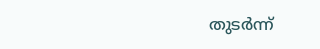തുടർന്ന്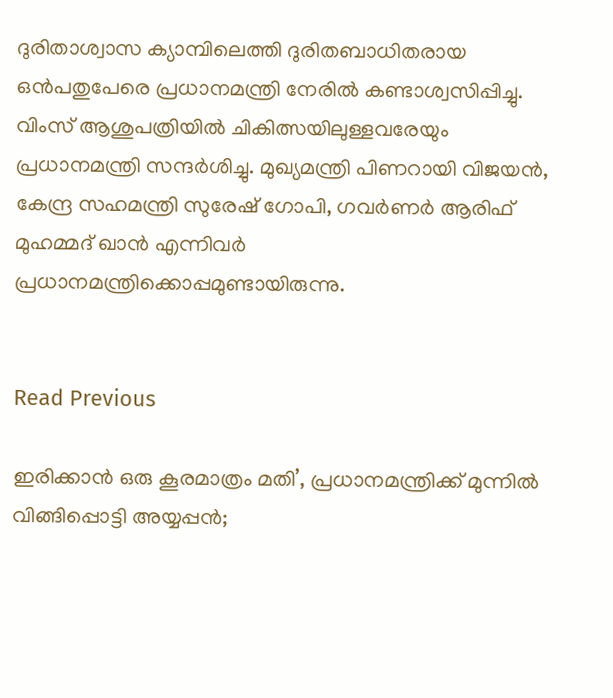ദുരിതാശ്വാസ ക്യാമ്പിലെത്തി ദുരിതബാധിതരായ ഒൻപതുപേരെ പ്രധാനമന്ത്രി നേരിൽ കണ്ടാശ്വസിപ്പിച്ചു. വിംസ് ആശുപത്രിയിൽ ചികിത്സയിലുള്ളവരേയും പ്രധാനമന്ത്രി സന്ദർശിച്ചു. മുഖ്യമന്ത്രി പിണറായി വിജയൻ, കേന്ദ്ര സഹമന്ത്രി സുരേഷ് ഗോപി, ഗവർണർ ആരിഫ് മുഹമ്മദ് ഖാൻ എന്നിവർ പ്രധാനമന്ത്രിക്കൊപ്പമുണ്ടായിരുന്നു.


Read Previous

ഇരിക്കാന്‍ ഒരു കൂരമാത്രം മതി’, പ്രധാനമന്ത്രിക്ക് മുന്നില്‍ വിങ്ങിപ്പൊട്ടി അയ്യപ്പന്‍;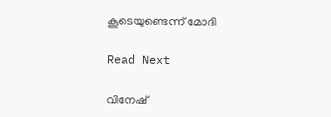കൂടെയുണ്ടെന്ന് മോദി

Read Next

വിനേഷ്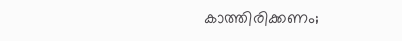കാത്തിരിക്കണം;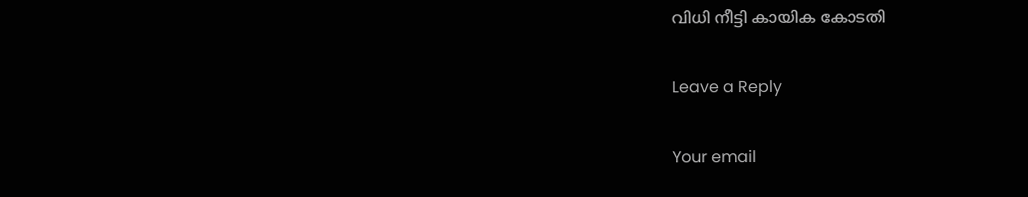വിധി നീട്ടി കായിക കോടതി

Leave a Reply

Your email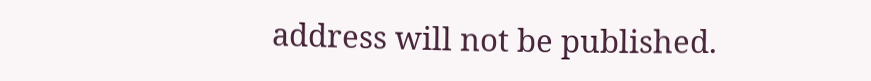address will not be published.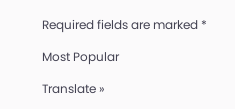Required fields are marked *

Most Popular

Translate »